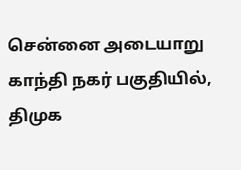சென்னை அடையாறு காந்தி நகர் பகுதியில், திமுக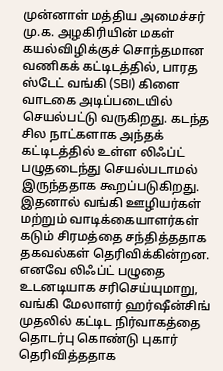முன்னாள் மத்திய அமைச்சர் மு.க. அழகிரியின் மகள் கயல்விழிக்குச் சொந்தமான வணிகக் கட்டிடத்தில், பாரத ஸ்டேட் வங்கி (SBI) கிளை வாடகை அடிப்படையில் செயல்பட்டு வருகிறது. கடந்த சில நாட்களாக அந்தக் கட்டிடத்தில் உள்ள லிஃப்ட் பழுதடைந்து செயல்படாமல் இருந்ததாக கூறப்படுகிறது. இதனால் வங்கி ஊழியர்கள் மற்றும் வாடிக்கையாளர்கள் கடும் சிரமத்தை சந்தித்ததாக தகவல்கள் தெரிவிக்கின்றன. எனவே லிஃப்ட் பழுதை உடனடியாக சரிசெய்யுமாறு, வங்கி மேலாளர் ஹர்ஷீன்சிங் முதலில் கட்டிட நிர்வாகத்தை தொடர்பு கொண்டு புகார் தெரிவித்ததாக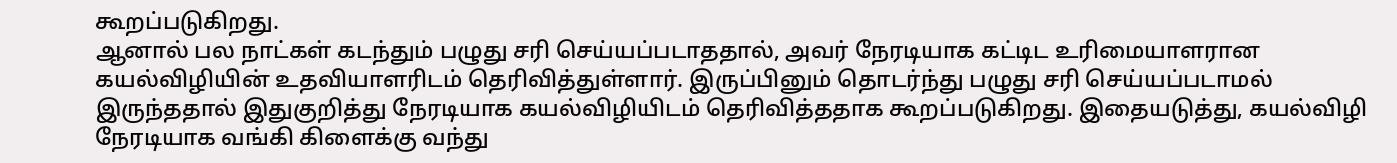கூறப்படுகிறது.
ஆனால் பல நாட்கள் கடந்தும் பழுது சரி செய்யப்படாததால், அவர் நேரடியாக கட்டிட உரிமையாளரான கயல்விழியின் உதவியாளரிடம் தெரிவித்துள்ளார். இருப்பினும் தொடர்ந்து பழுது சரி செய்யப்படாமல் இருந்ததால் இதுகுறித்து நேரடியாக கயல்விழியிடம் தெரிவித்ததாக கூறப்படுகிறது. இதையடுத்து, கயல்விழி நேரடியாக வங்கி கிளைக்கு வந்து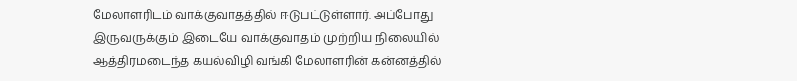மேலாளரிடம் வாக்குவாதத்தில் ஈடுபட்டுள்ளார். அப்போது இருவருக்கும் இடையே வாக்குவாதம் முற்றிய நிலையில் ஆத்திரமடைந்த கயல்விழி வங்கி மேலாளரின் கன்னத்தில்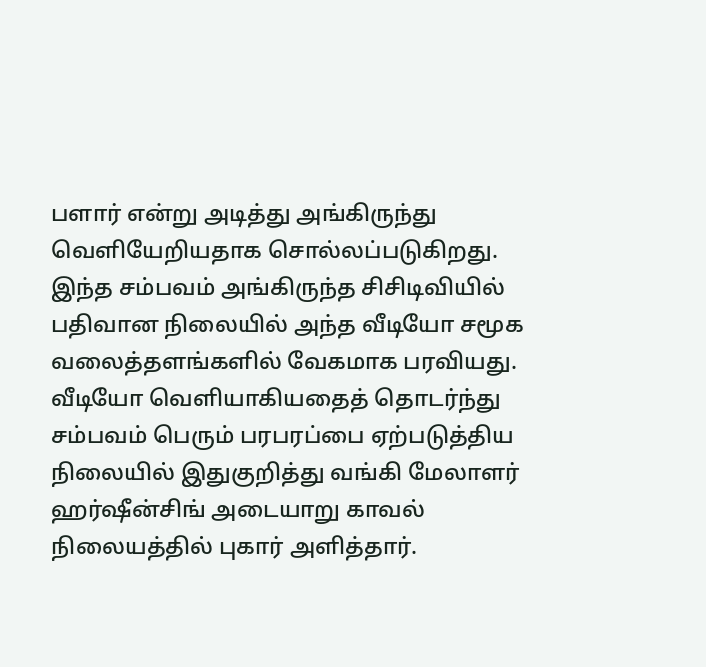பளார் என்று அடித்து அங்கிருந்து வெளியேறியதாக சொல்லப்படுகிறது.
இந்த சம்பவம் அங்கிருந்த சிசிடிவியில் பதிவான நிலையில் அந்த வீடியோ சமூக வலைத்தளங்களில் வேகமாக பரவியது. வீடியோ வெளியாகியதைத் தொடர்ந்து சம்பவம் பெரும் பரபரப்பை ஏற்படுத்திய நிலையில் இதுகுறித்து வங்கி மேலாளர் ஹர்ஷீன்சிங் அடையாறு காவல் நிலையத்தில் புகார் அளித்தார்.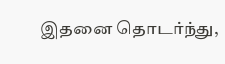இதனை தொடர்ந்து,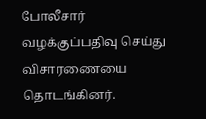போலீசார் வழக்குப்பதிவு செய்து விசாரணையை தொடங்கினர்.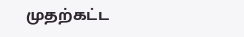முதற்கட்ட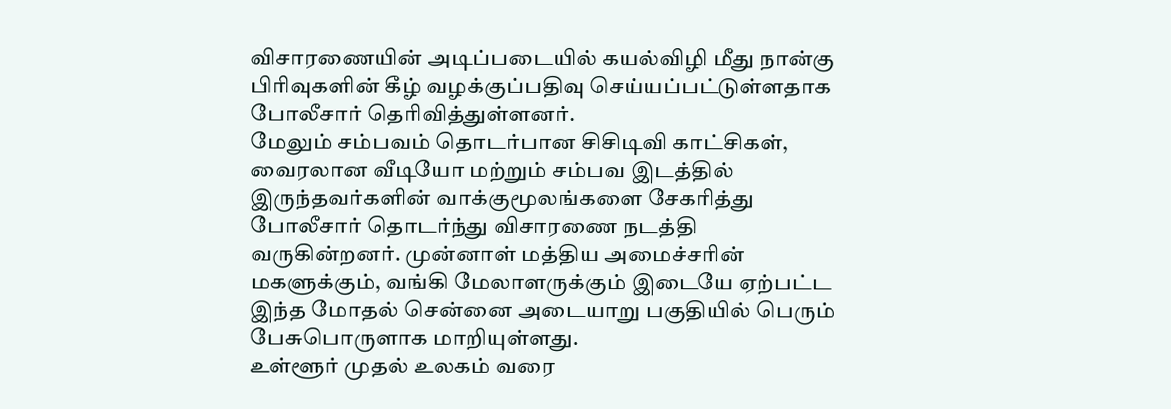விசாரணையின் அடிப்படையில் கயல்விழி மீது நான்கு பிரிவுகளின் கீழ் வழக்குப்பதிவு செய்யப்பட்டுள்ளதாக போலீசார் தெரிவித்துள்ளனர்.
மேலும் சம்பவம் தொடர்பான சிசிடிவி காட்சிகள், வைரலான வீடியோ மற்றும் சம்பவ இடத்தில் இருந்தவர்களின் வாக்குமூலங்களை சேகரித்து போலீசார் தொடர்ந்து விசாரணை நடத்தி வருகின்றனர். முன்னாள் மத்திய அமைச்சரின் மகளுக்கும், வங்கி மேலாளருக்கும் இடையே ஏற்பட்ட இந்த மோதல் சென்னை அடையாறு பகுதியில் பெரும் பேசுபொருளாக மாறியுள்ளது.
உள்ளூர் முதல் உலகம் வரை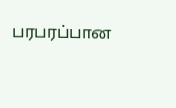பரபரப்பான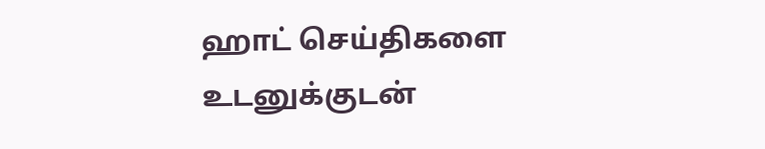ஹாட் செய்திகளை உடனுக்குடன்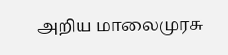அறிய மாலைமுரசு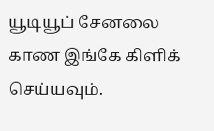யூடியூப் சேனலை காண இங்கே கிளிக் செய்யவும்.